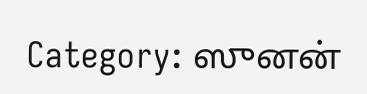Category: ஸுனன்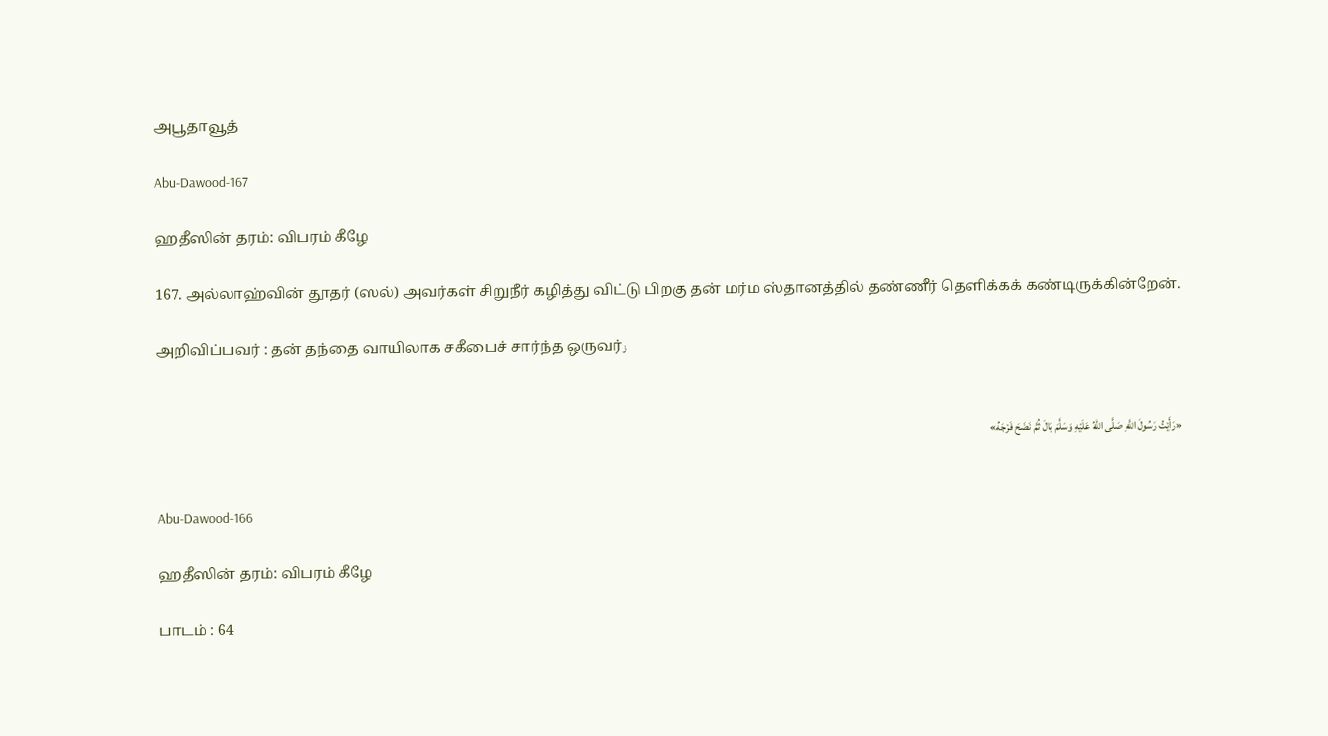அபூதாவூத்

Abu-Dawood-167

ஹதீஸின் தரம்: விபரம் கீழே

167. அல்லாஹ்வின் தூதர் (ஸல்) அவர்கள் சிறுநீர் கழித்து விட்டு பிறகு தன் மர்ம ஸ்தானத்தில் தண்ணீர் தெளிக்கக் கண்டிருக்கின்றேன்.

அறிவிப்பவர் : தன் தந்தை வாயிலாக சகீபைச் சார்ந்த ஒருவர்ز


«رَأَيْتُ رَسُولَ اللَّهِ صَلَّى اللهُ عَلَيْهِ وَسَلَّمَ بَالَ ثُمَّ نَضَحَ فَرْجَهُ»


Abu-Dawood-166

ஹதீஸின் தரம்: விபரம் கீழே

பாடம் : 64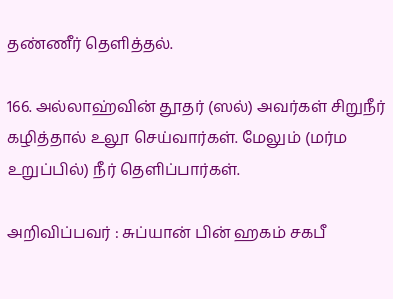தண்ணீர் தெளித்தல்.

166. அல்லாஹ்வின் தூதர் (ஸல்) அவர்கள் சிறுநீர் கழித்தால் உலூ செய்வார்கள். மேலும் (மர்ம உறுப்பில்) நீர் தெளிப்பார்கள்.

அறிவிப்பவர் : சுப்யான் பின் ஹகம் சகபீ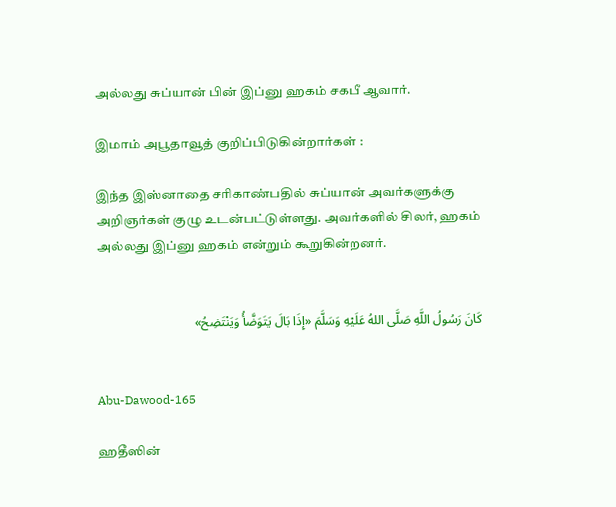அல்லது சுப்யான் பின் இப்னு ஹகம் சகபீ ஆவார்.

இமாம் அபூதாவூத் குறிப்பிடுகின்றார்கள் :

இந்த இஸ்னாதை சரிகாண்பதில் சுப்யான் அவர்களுக்கு அறிஞர்கள் குழு உடன்பட்டுள்ளது. அவர்களில் சிலர், ஹகம் அல்லது இப்னு ஹகம் என்றும் கூறுகின்றனர்.


كَانَ رَسُولُ اللَّهِ صَلَّى اللهُ عَلَيْهِ وَسَلَّمَ «إِذَا بَالَ يَتَوَضَّأُ وَيَنْتَضِحُ»


Abu-Dawood-165

ஹதீஸின்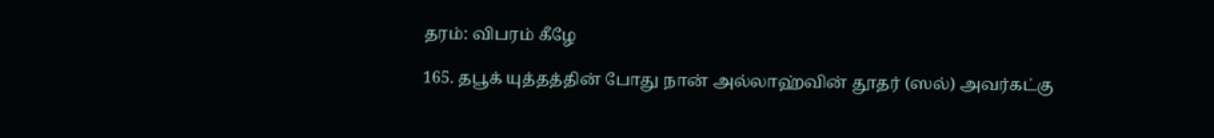தரம்: விபரம் கீழே

165. தபூக் யுத்தத்தின் போது நான் அல்லாஹ்வின் தூதர் (ஸல்) அவர்கட்கு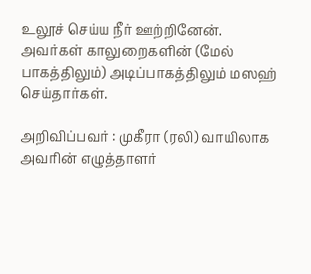உலூச் செய்ய நீர் ஊற்றினேன். அவர்கள் காலுறைகளின் (மேல் பாகத்திலும்) அடிப்பாகத்திலும் மஸஹ் செய்தார்கள்.

அறிவிப்பவர் : முகீரா (ரலி) வாயிலாக அவரின் எழுத்தாளர்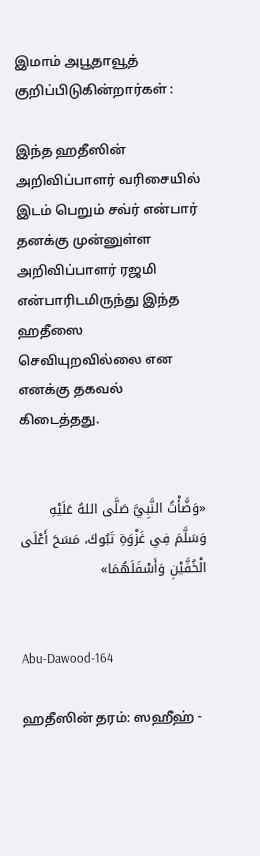இமாம் அபூதாவூத் குறிப்பிடுகின்றார்கள் :

இந்த ஹதீஸின் அறிவிப்பாளர் வரிசையில் இடம் பெறும் சவ்ர் என்பார் தனக்கு முன்னுள்ள அறிவிப்பாளர் ரஜமி என்பாரிடமிருந்து இந்த ஹதீஸை செவியுறவில்லை என எனக்கு தகவல் கிடைத்தது.


«وَضَّأْتُ النَّبِيَّ صَلَّى اللهُ عَلَيْهِ وَسَلَّمَ فِي غَزْوَةِ تَبُوكَ، مَسَحَ أَعْلَى الْخُفَّيْنِ وَأَسْفَلَهُمَا»


Abu-Dawood-164

ஹதீஸின் தரம்: ஸஹீஹ் -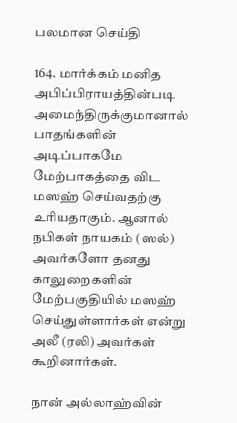பலமான செய்தி

164. மார்க்கம் மனித அபிப்பிராயத்தின்படி அமைந்திருக்குமானால் பாதங்களின் அடிப்பாகமே மேற்பாகத்தை விட மஸஹ் செய்வதற்கு உரியதாகும். ஆனால் நபிகள் நாயகம் (ஸல்) அவர்களோ தனது காலுறைகளின் மேற்பகுதியில் மஸஹ் செய்துள்ளார்கள் என்று அலீ (ரலி) அவர்கள் கூறினார்கள்.

நான் அல்லாஹ்வின்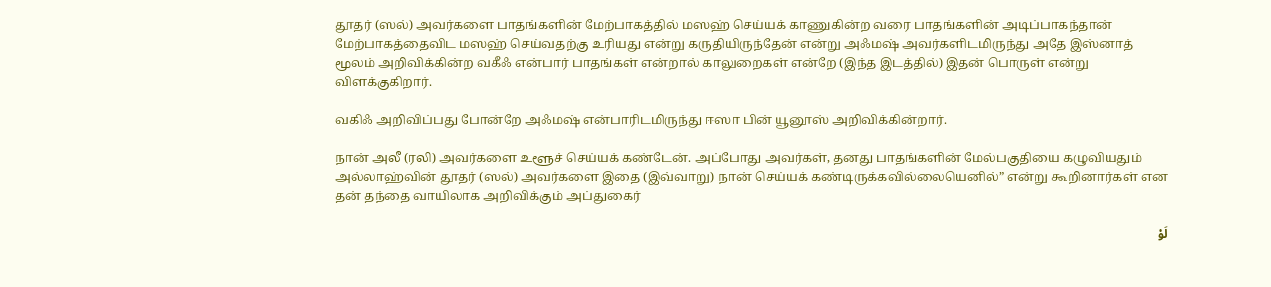தூதர் (ஸல்) அவர்களை பாதங்களின் மேற்பாகத்தில் மஸஹ் செய்யக் காணுகின்ற வரை பாதங்களின் அடிப்பாகந்தான் மேற்பாகத்தைவிட மஸஹ் செய்வதற்கு உரியது என்று கருதியிருந்தேன் என்று அஃமஷ் அவர்களிடமிருந்து அதே இஸ்னாத் மூலம் அறிவிக்கின்ற வகீஃ என்பார் பாதங்கள் என்றால் காலுறைகள் என்றே (இந்த இடத்தில்) இதன் பொருள் என்று விளக்குகிறார்.

வகிஃ அறிவிப்பது போன்றே அஃமஷ் என்பாரிடமிருந்து ஈஸா பின் யூனூஸ் அறிவிக்கின்றார்.

நான் அலீ (ரலி) அவர்களை உளூச் செய்யக் கண்டேன். அப்போது அவர்கள், தனது பாதங்களின் மேல்பகுதியை கழுவியதும் அல்லாஹ்வின் தூதர் (ஸல்) அவர்களை இதை (இவ்வாறு) நான் செய்யக் கண்டிருக்கவில்லையெனில்” என்று கூறினார்கள் என தன் தந்தை வாயிலாக அறிவிக்கும் அப்துகைர்

لَوْ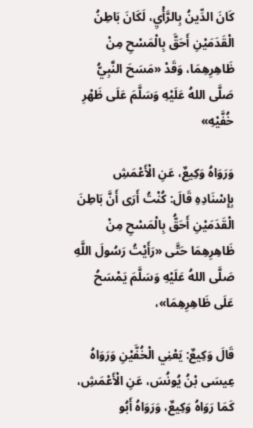كَانَ الدِّينُ بِالرَّأْيِ، لَكَانَ بَاطِنُ الْقَدَمَيْنِ أَحَقَّ بِالْمَسْحِ مِنْ ظَاهِرِهِمَا، وَقَدْ «مَسَحَ النَّبِيُّ صَلَّى اللهُ عَلَيْهِ وَسَلَّمَ عَلَى ظَهْرِ خُفَّيْهِ»

وَرَوَاهُ وَكِيعٌ، عَنِ الْأَعْمَشِ بِإِسْنَادِهِ قَالَ: كُنْتُ أَرَى أَنَّ بَاطِنَ الْقَدَمَيْنِ أَحَقُّ بِالْمَسْحِ مِنْ ظَاهِرِهِمَا حَتَّى «رَأَيْتُ رَسُولَ اللَّهِ صَلَّى اللهُ عَلَيْهِ وَسَلَّمَ يَمْسَحُ عَلَى ظَاهِرِهِمَا»،

قَالَ وَكِيعٌ: يَعْنِي الْخُفَّيْنِ وَرَوَاهُ عِيسَى بْنُ يُونُسَ، عَنِ الْأَعْمَشِ، كَمَا رَوَاهُ وَكِيعٌ، وَرَوَاهُ أَبُو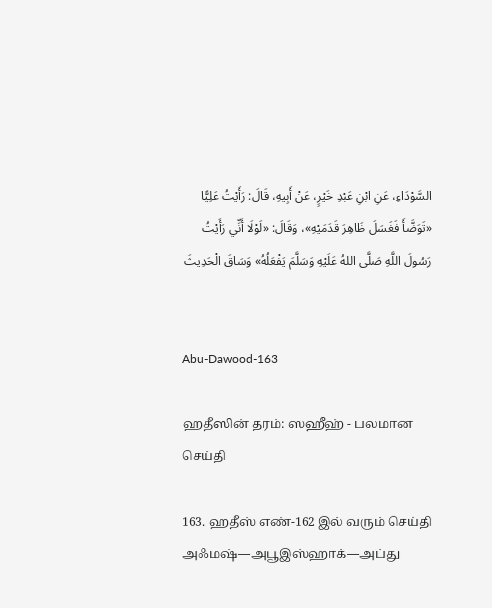السَّوْدَاءِ، عَنِ ابْنِ عَبْدِ خَيْرٍ، عَنْ أَبِيهِ، قَالَ: رَأَيْتُ عَلِيًّا «تَوَضَّأَ فَغَسَلَ ظَاهِرَ قَدَمَيْهِ»، وَقَالَ: «لَوْلَا أَنِّي رَأَيْتُ رَسُولَ اللَّهِ صَلَّى اللهُ عَلَيْهِ وَسَلَّمَ يَفْعَلُهُ» وَسَاقَ الْحَدِيثَ


Abu-Dawood-163

ஹதீஸின் தரம்: ஸஹீஹ் - பலமான செய்தி

163. ஹதீஸ் எண்-162 இல் வரும் செய்தி அஃமஷ்—அபூஇஸ்ஹாக்—அப்து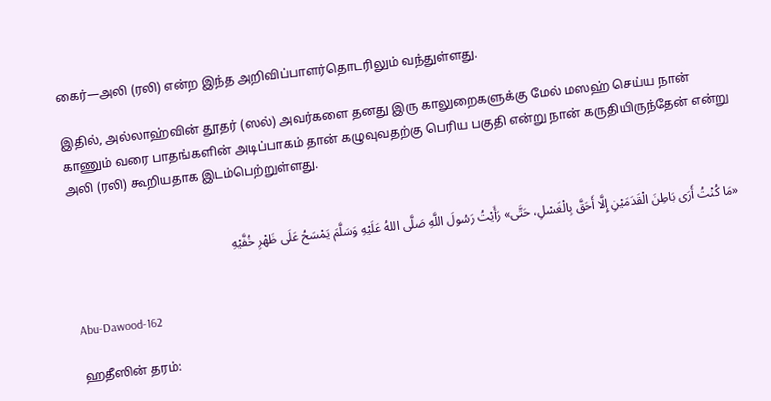கைர்—அலி (ரலி) என்ற இந்த அறிவிப்பாளர்தொடரிலும் வந்துள்ளது.

இதில், அல்லாஹ்வின் தூதர் (ஸல்) அவர்களை தனது இரு காலுறைகளுக்கு மேல் மஸஹ் செய்ய நான் காணும் வரை பாதங்களின் அடிப்பாகம் தான் கழுவுவதற்கு பெரிய பகுதி என்று நான் கருதியிருந்தேன் என்று அலி (ரலி) கூறியதாக இடம்பெற்றுள்ளது.


«مَا كُنْتُ أَرَى بَاطِنَ الْقَدَمَيْنِ إِلَّا أَحَقَّ بِالْغَسْلِ، حَتَّى» رَأَيْتُ رَسُولَ اللَّهِ صَلَّى اللهُ عَلَيْهِ وَسَلَّمَ يَمْسَحُ عَلَى ظَهْرِ خُفَّيْهِ


Abu-Dawood-162

ஹதீஸின் தரம்: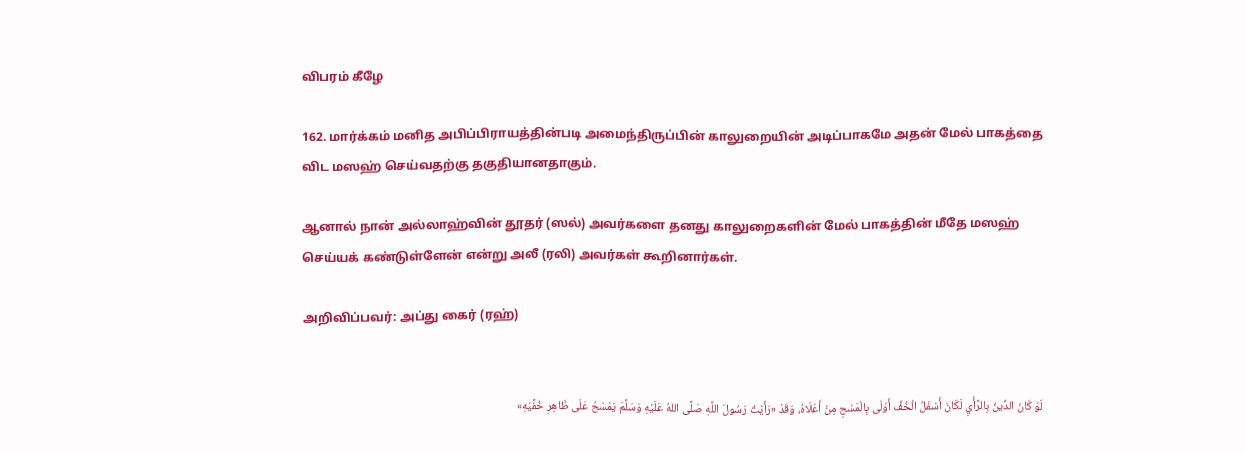விபரம் கீழே

162. மார்க்கம் மனித அபிப்பிராயத்தின்படி அமைந்திருப்பின் காலுறையின் அடிப்பாகமே அதன் மேல் பாகத்தை விட மஸஹ் செய்வதற்கு தகுதியானதாகும்.

ஆனால் நான் அல்லாஹ்வின் தூதர் (ஸல்) அவர்களை தனது காலுறைகளின் மேல் பாகத்தின் மீதே மஸஹ் செய்யக் கண்டுள்ளேன் என்று அலீ (ரலி) அவர்கள் கூறினார்கள்.

அறிவிப்பவர்: அப்து கைர் (ரஹ்)


لَوْ كَانَ الدِّينُ بِالرَّأْيِ لَكَانَ أَسْفَلُ الْخُفِّ أَوْلَى بِالْمَسْحِ مِنْ أَعْلَاهُ، وَقَدْ «رَأَيْتُ رَسُولَ اللَّهِ صَلَّى اللهُ عَلَيْهِ وَسَلَّمَ يَمْسَحُ عَلَى ظَاهِرِ خُفَّيْهِ»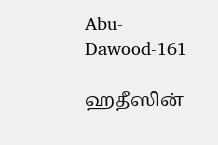Abu-Dawood-161

ஹதீஸின்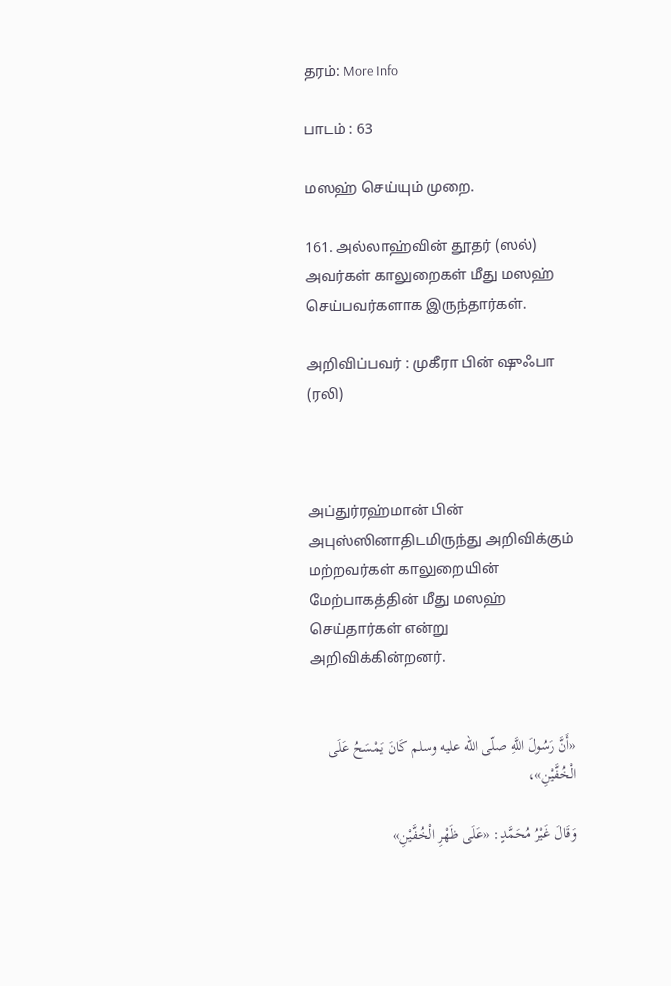தரம்: More Info

பாடம் : 63

மஸஹ் செய்யும் முறை.

161. அல்லாஹ்வின் தூதர் (ஸல்) அவர்கள் காலுறைகள் மீது மஸஹ் செய்பவர்களாக இருந்தார்கள்.

அறிவிப்பவர் : முகீரா பின் ஷுஃபா (ரலி)



அப்துர்ரஹ்மான் பின் அபுஸ்ஸினாதிடமிருந்து அறிவிக்கும் மற்றவர்கள் காலுறையின் மேற்பாகத்தின் மீது மஸஹ் செய்தார்கள் என்று அறிவிக்கின்றனர்.


«أَنَّ رَسُولَ اللَّهِ صلّى الله عليه وسلم كَانَ يَمْسَحُ عَلَى الْخُفَّيْنِ»،

وَقَالَ غَيْرُ مُحَمَّدٍ: «عَلَى ظَهْرِ الْخُفَّيْنِ»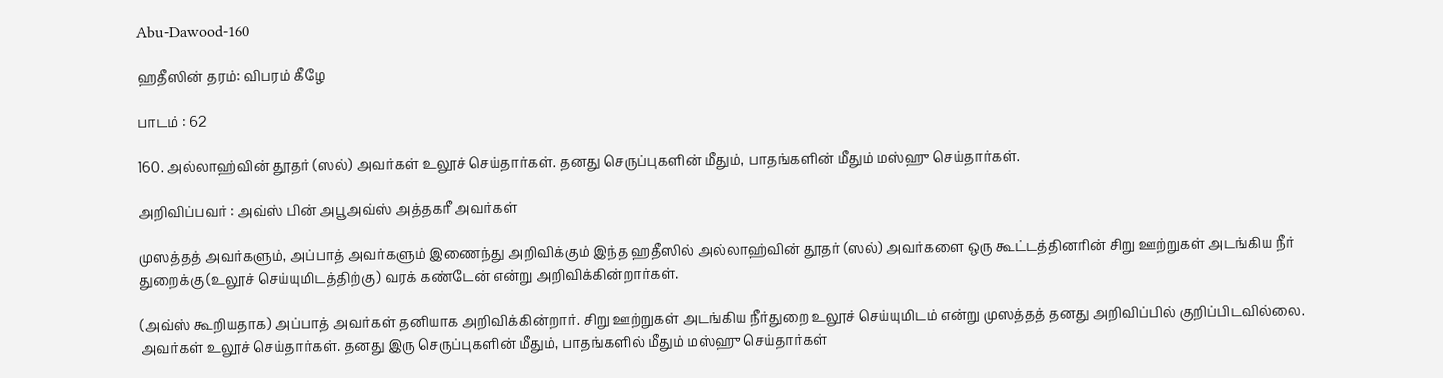Abu-Dawood-160

ஹதீஸின் தரம்: விபரம் கீழே

பாடம் : 62

160. அல்லாஹ்வின் தூதர் (ஸல்) அவர்கள் உலூச் செய்தார்கள். தனது செருப்புகளின் மீதும், பாதங்களின் மீதும் மஸ்ஹு செய்தார்கள்.

அறிவிப்பவர் : அவ்ஸ் பின் அபூஅவ்ஸ் அத்தகரீ அவர்கள்

முஸத்தத் அவர்களும், அப்பாத் அவர்களும் இணைந்து அறிவிக்கும் இந்த ஹதீஸில் அல்லாஹ்வின் தூதர் (ஸல்) அவர்களை ஒரு கூட்டத்தினரின் சிறு ஊற்றுகள் அடங்கிய நீர் துறைக்கு (உலூச் செய்யுமிடத்திற்கு) வரக் கண்டேன் என்று அறிவிக்கின்றார்கள்.

(அவ்ஸ் கூறியதாக) அப்பாத் அவர்கள் தனியாக அறிவிக்கின்றார். சிறு ஊற்றுகள் அடங்கிய நீர்துறை உலூச் செய்யுமிடம் என்று முஸத்தத் தனது அறிவிப்பில் குறிப்பிடவில்லை. அவர்கள் உலூச் செய்தார்கள். தனது இரு செருப்புகளின் மீதும், பாதங்களில் மீதும் மஸ்ஹு செய்தார்கள்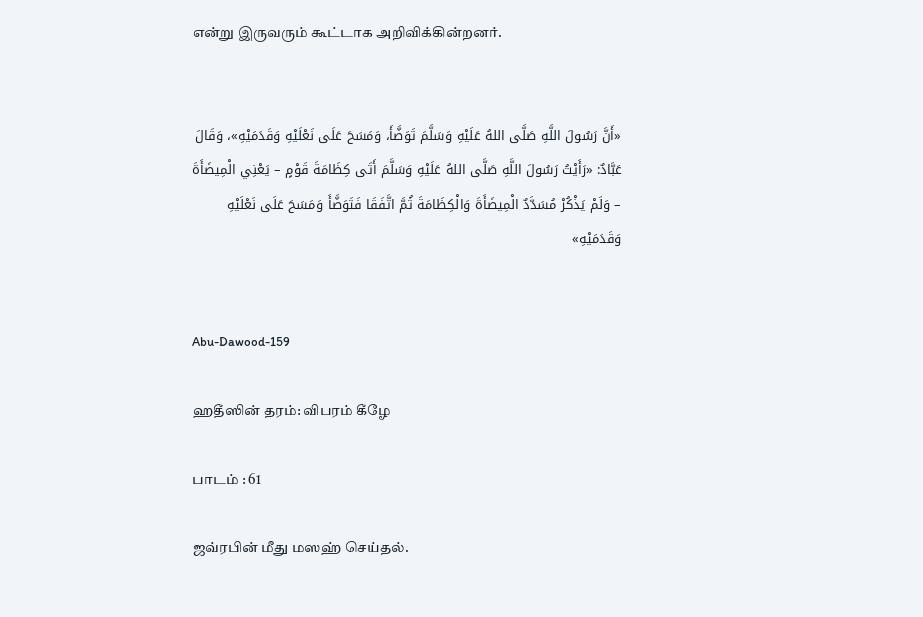என்று இருவரும் கூட்டாக அறிவிக்கின்றனர்.


«أَنَّ رَسُولَ اللَّهِ صَلَّى اللهُ عَلَيْهِ وَسَلَّمَ تَوَضَّأَ، وَمَسَحَ عَلَى نَعْلَيْهِ وَقَدَمَيْهِ»، وَقَالَ عَبَّادٌ: «رَأَيْتُ رَسُولَ اللَّهِ صَلَّى اللهُ عَلَيْهِ وَسَلَّمَ أَتَى كِظَامَةَ قَوْمٍ – يَعْنِي الْمِيضَأَةَ – وَلَمْ يَذْكُرْ مُسَدَّدٌ الْمِيضَأَةَ وَالْكِظَامَةَ ثُمَّ اتَّفَقَا فَتَوَضَّأَ وَمَسَحَ عَلَى نَعْلَيْهِ وَقَدَمَيْهِ»


Abu-Dawood-159

ஹதீஸின் தரம்: விபரம் கீழே

பாடம் : 61

ஜவ்ரபின் மீது மஸஹ் செய்தல்.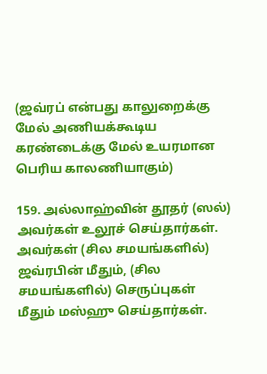(ஜவ்ரப் என்பது காலுறைக்கு மேல் அணியக்கூடிய கரண்டைக்கு மேல் உயரமான பெரிய காலணியாகும்)

159. அல்லாஹ்வின் தூதர் (ஸல்) அவர்கள் உலூச் செய்தார்கள். அவர்கள் (சில சமயங்களில்) ஜவ்ரபின் மீதும், (சில சமயங்களில்) செருப்புகள் மீதும் மஸ்ஹு செய்தார்கள்.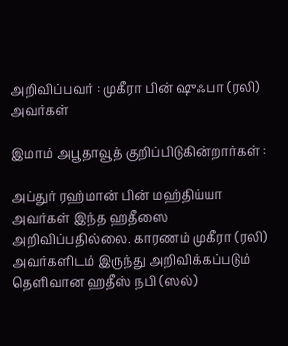அறிவிப்பவர் : முகீரா பின் ஷுஃபா (ரலி) அவர்கள்

இமாம் அபூதாவூத் குறிப்பிடுகின்றார்கள் :

அப்துர் ரஹ்மான் பின் மஹ்திய்யா அவர்கள் இந்த ஹதீஸை அறிவிப்பதில்லை. காரணம் முகீரா (ரலி) அவர்களிடம் இருந்து அறிவிக்கப்படும் தெளிவான ஹதீஸ் நபி (ஸல்)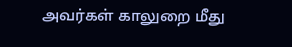அவர்கள் காலுறை மீது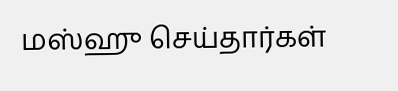மஸ்ஹு செய்தார்கள்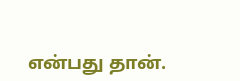என்பது தான்.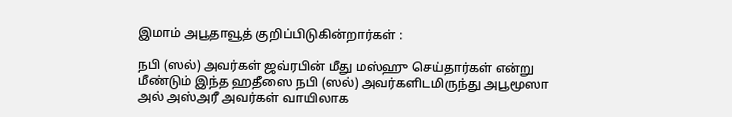இமாம் அபூதாவூத் குறிப்பிடுகின்றார்கள் :

நபி (ஸல்) அவர்கள் ஜவ்ரபின் மீது மஸ்ஹு செய்தார்கள் என்று மீண்டும் இந்த ஹதீஸை நபி (ஸல்) அவர்களிடமிருந்து அபூமூஸா அல் அஸ்அரீ அவர்கள் வாயிலாக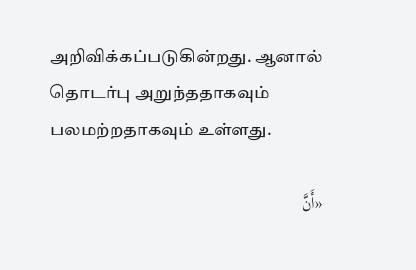அறிவிக்கப்படுகின்றது. ஆனால் தொடர்பு அறுந்ததாகவும் பலமற்றதாகவும் உள்ளது.

«أَنَّ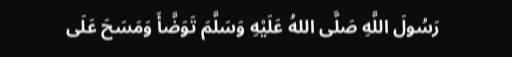رَسُولَ اللَّهِ صَلَّى اللهُ عَلَيْهِ وَسَلَّمَ تَوَضَّأَ وَمَسَحَ عَلَى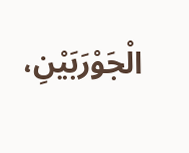الْجَوْرَبَيْنِ،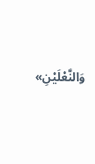وَالنَّعْلَيْنِ»